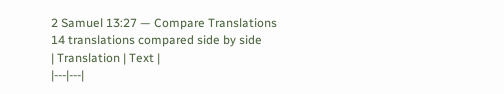2 Samuel 13:27 — Compare Translations
14 translations compared side by side
| Translation | Text |
|---|---|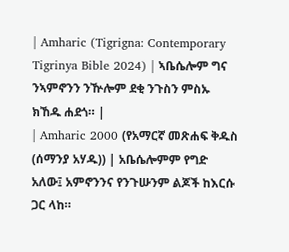| Amharic (Tigrigna: Contemporary Tigrinya Bible 2024) | ኣቤሴሎም ግና ንኣምኖንን ንዅሎም ደቂ ንጉስን ምስኡ ክኸዱ ሐደጎ። |
| Amharic 2000 (የአማርኛ መጽሐፍ ቅዱስ (ሰማንያ አሃዱ)) | አቤሴሎምም የግድ አለው፤ አምኖንንና የንጉሡንም ልጆች ከእርሱ ጋር ላከ።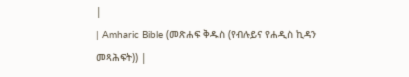|
| Amharic Bible (መጽሐፍ ቅዱስ (የብሉይና የሐዲስ ኪዳን መጻሕፍት)) |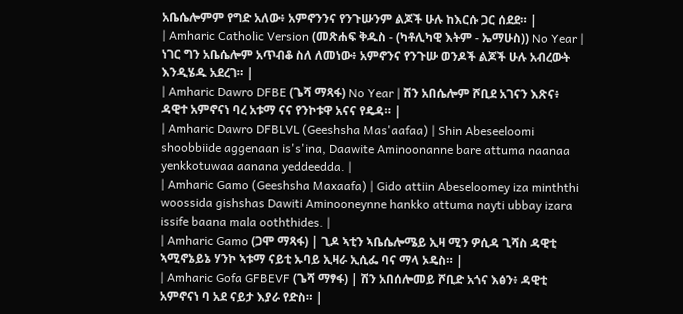አቤሴሎምም የግድ አለው፥ አምኖንንና የንጉሡንም ልጆች ሁሉ ከእርሱ ጋር ሰደደ። |
| Amharic Catholic Version (መጽሐፍ ቅዱስ - (ካቶሊካዊ እትም - ኤማሁስ)) No Year | ነገር ግን አቤሴሎም አጥብቆ ስለ ለመነው፥ አምኖንና የንጉሡ ወንዶች ልጆች ሁሉ አብረውት እንዲሄዱ አደረገ። |
| Amharic Dawro DFBE (ጌሻ ማጻፋ) No Year | ሽን አበሴሎም ሾቢደ አገናን እጽና፥ ዳዊተ አምኖናነ ባረ አቱማ ናና የንኮቱዋ አናና የዴዳ። |
| Amharic Dawro DFBLVL (Geeshsha Mas'aafaa) | Shin Abeseeloomi shoobbiide aggenaan is's'ina, Daawite Aminoonanne bare attuma naanaa yenkkotuwaa aanana yeddeedda. |
| Amharic Gamo (Geeshsha Maxaafa) | Gido attiin Abeseloomey iza minththi woossida gishshas Dawiti Aminooneynne hankko attuma nayti ubbay izara issife baana mala ooththides. |
| Amharic Gamo (ጋሞ ማጻፋ) | ጊዶ ኣቲን ኣቤሴሎሜይ ኢዛ ሚን ዎሲዳ ጊሻስ ዳዊቲ ኣሚኖኔይኔ ሃንኮ ኣቱማ ናይቲ ኡባይ ኢዛራ ኢሲፌ ባና ማላ ኦዴስ። |
| Amharic Gofa GFBEVF (ጌሻ ማፃፋ) | ሽን አበሰሎመይ ሾቢድ አጎና እፅን፥ ዳዊቲ አምኖናነ ባ አደ ናይታ እያራ የድስ። |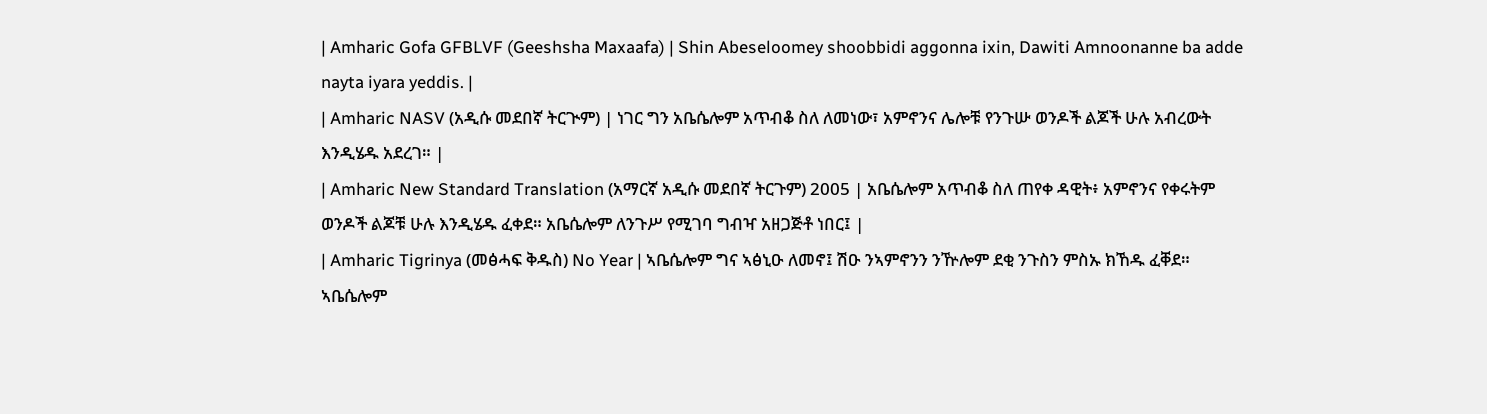| Amharic Gofa GFBLVF (Geeshsha Maxaafa) | Shin Abeseloomey shoobbidi aggonna ixin, Dawiti Amnoonanne ba adde nayta iyara yeddis. |
| Amharic NASV (አዲሱ መደበኛ ትርጒም) | ነገር ግን አቤሴሎም አጥብቆ ስለ ለመነው፣ አምኖንና ሌሎቹ የንጉሡ ወንዶች ልጆች ሁሉ አብረውት እንዲሄዱ አደረገ። |
| Amharic New Standard Translation (አማርኛ አዲሱ መደበኛ ትርጉም) 2005 | አቤሴሎም አጥብቆ ስለ ጠየቀ ዳዊት፥ አምኖንና የቀሩትም ወንዶች ልጆቹ ሁሉ እንዲሄዱ ፈቀደ። አቤሴሎም ለንጉሥ የሚገባ ግብዣ አዘጋጅቶ ነበር፤ |
| Amharic Tigrinya (መፅሓፍ ቅዱስ) No Year | ኣቤሴሎም ግና ኣፅኒዑ ለመኖ፤ ሽዑ ንኣምኖንን ንዅሎም ደቂ ንጉስን ምስኡ ክኸዱ ፈቐደ። ኣቤሴሎም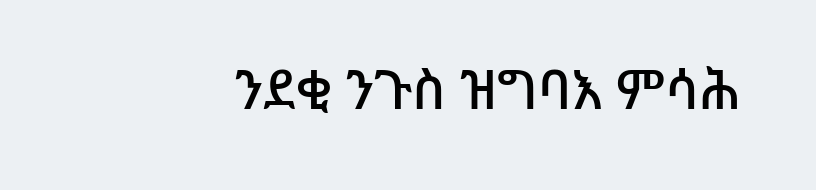ንደቂ ንጉስ ዝግባእ ምሳሕ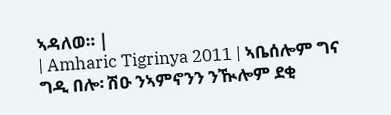ኣዳለወ። |
| Amharic Tigrinya 2011 | ኣቤሰሎም ግና ግዲ በሎ፡ ሽዑ ንኣምኖንን ንዂሎም ደቂ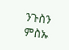ንጉስን ምስኡ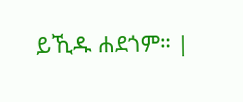ይኺዱ ሐደጎም። |